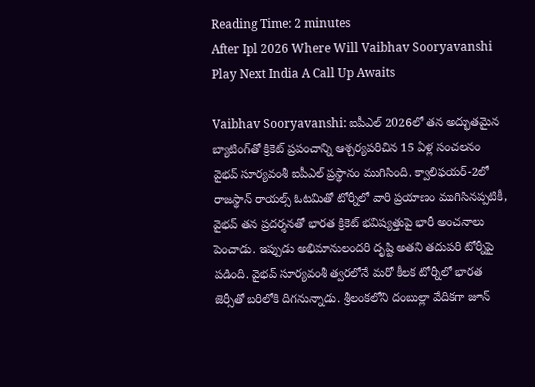Reading Time: 2 minutes
After Ipl 2026 Where Will Vaibhav Sooryavanshi Play Next India A Call Up Awaits

Vaibhav Sooryavanshi: ఐపీఎల్ 2026లో తన అద్భుతమైన బ్యాటింగ్‌తో క్రికెట్ ప్రపంచాన్ని ఆశ్చర్యపరిచిన 15 ఏళ్ల సంచలనం వైభవ్ సూర్యవంశీ ఐపీఎల్ ప్రస్థానం ముగిసింది. క్వాలిఫయర్-2లో రాజస్థాన్ రాయల్స్ ఓటమితో టోర్నీలో వారి ప్రయాణం ముగిసినప్పటికీ, వైభవ్ తన ప్రదర్శనతో భారత క్రికెట్ భవిష్యత్తుపై భారీ అంచనాలు పెంచాడు. ఇప్పుడు అభిమానులందరి దృష్టి అతని తదుపరి టోర్నీపై పడింది. వైభవ్ సూర్యవంశీ త్వరలోనే మరో కీలక టోర్నీలో భారత జెర్సీతో బరిలోకి దిగనున్నాడు. శ్రీలంకలోని దంబుల్లా వేదికగా జూన్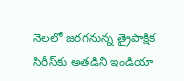నెలలో జరగనున్న త్రైపాక్షిక సిరీస్‌కు అతడిని ఇండియా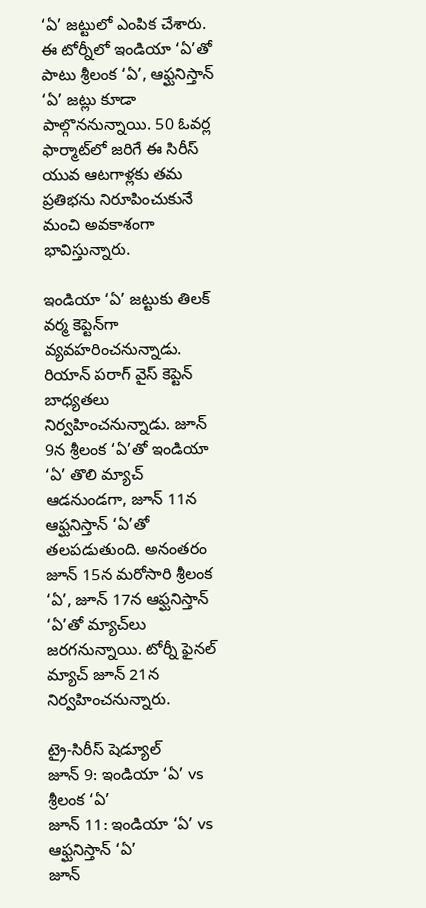‘ఏ’ జట్టులో ఎంపిక చేశారు. ఈ టోర్నీలో ఇండియా ‘ఏ’తో పాటు శ్రీలంక ‘ఏ’, ఆఫ్ఘనిస్తాన్ ‘ఏ’ జట్లు కూడా పాల్గొననున్నాయి. 50 ఓవర్ల ఫార్మాట్‌లో జరిగే ఈ సిరీస్ యువ ఆటగాళ్లకు తమ ప్రతిభను నిరూపించుకునే మంచి అవకాశంగా భావిస్తున్నారు.

ఇండియా ‘ఏ’ జట్టుకు తిలక్ వర్మ కెప్టెన్‌గా వ్యవహరించనున్నాడు. రియాన్ పరాగ్ వైస్ కెప్టెన్ బాధ్యతలు నిర్వహించనున్నాడు. జూన్ 9న శ్రీలంక ‘ఏ’తో ఇండియా ‘ఏ’ తొలి మ్యాచ్ ఆడనుండగా, జూన్ 11న ఆఫ్ఘనిస్తాన్ ‘ఏ’తో తలపడుతుంది. అనంతరం జూన్ 15న మరోసారి శ్రీలంక ‘ఏ’, జూన్ 17న ఆఫ్ఘనిస్తాన్ ‘ఏ’తో మ్యాచ్‌లు జరగనున్నాయి. టోర్నీ ఫైనల్ మ్యాచ్ జూన్ 21న నిర్వహించనున్నారు.

ట్రై-సిరీస్ షెడ్యూల్
జూన్ 9: ఇండియా ‘ఏ’ vs శ్రీలంక ‘ఏ’
జూన్ 11: ఇండియా ‘ఏ’ vs ఆఫ్ఘనిస్తాన్ ‘ఏ’
జూన్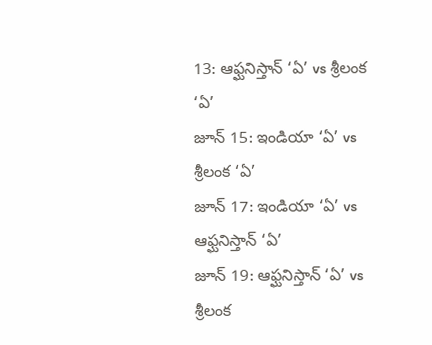13: ఆఫ్ఘనిస్తాన్ ‘ఏ’ vs శ్రీలంక ‘ఏ’
జూన్ 15: ఇండియా ‘ఏ’ vs శ్రీలంక ‘ఏ’
జూన్ 17: ఇండియా ‘ఏ’ vs ఆఫ్ఘనిస్తాన్ ‘ఏ’
జూన్ 19: ఆఫ్ఘనిస్తాన్ ‘ఏ’ vs శ్రీలంక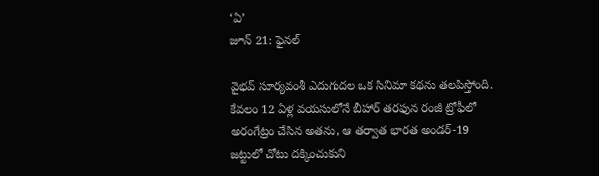‘ఏ’
జూన్ 21: ఫైనల్

వైభవ్ సూర్యవంశీ ఎదుగుదల ఒక సినిమా కథను తలపిస్తోంది. కేవలం 12 ఏళ్ల వయసులోనే బీహార్ తరఫున రంజీ ట్రోఫీలో అరంగేట్రం చేసిన అతను, ఆ తర్వాత భారత అండర్-19 జట్టులో చోటు దక్కించుకుని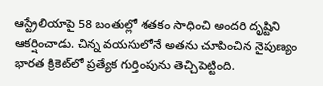ఆస్ట్రేలియాపై 58 బంతుల్లో శతకం సాధించి అందరి దృష్టిని ఆకర్షించాడు. చిన్న వయసులోనే అతను చూపించిన నైపుణ్యం భారత క్రికెట్‌లో ప్రత్యేక గుర్తింపును తెచ్చిపెట్టింది.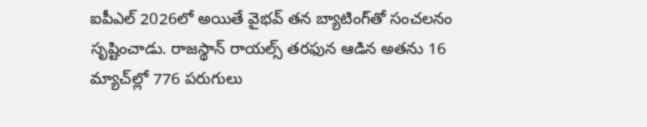ఐపీఎల్ 2026లో అయితే వైభవ్ తన బ్యాటింగ్‌తో సంచలనం సృష్టించాడు. రాజస్థాన్ రాయల్స్ తరఫున ఆడిన అతను 16 మ్యాచ్‌ల్లో 776 పరుగులు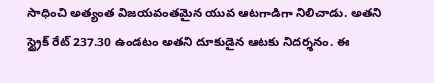సాధించి అత్యంత విజయవంతమైన యువ ఆటగాడిగా నిలిచాడు. అతని స్ట్రైక్ రేట్ 237.30 ఉండటం అతని దూకుడైన ఆటకు నిదర్శనం. ఈ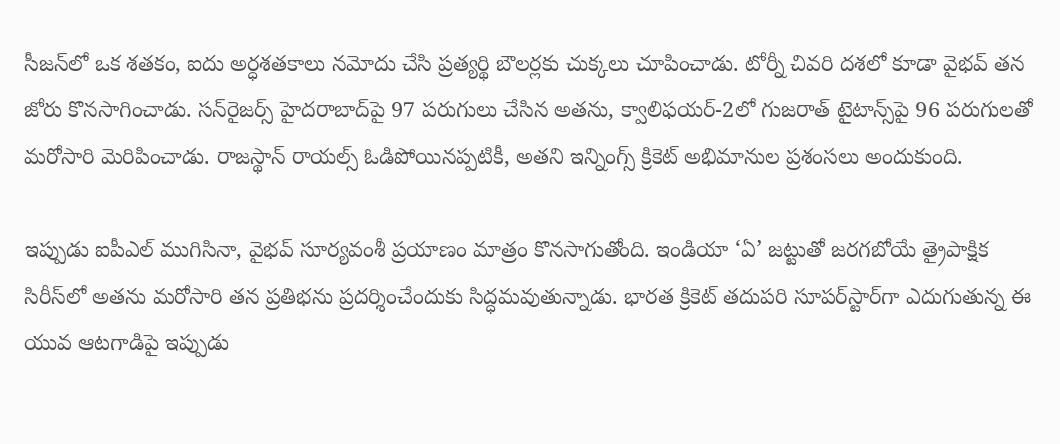సీజన్‌లో ఒక శతకం, ఐదు అర్ధశతకాలు నమోదు చేసి ప్రత్యర్థి బౌలర్లకు చుక్కలు చూపించాడు. టోర్నీ చివరి దశలో కూడా వైభవ్ తన జోరు కొనసాగించాడు. సన్‌రైజర్స్ హైదరాబాద్‌పై 97 పరుగులు చేసిన అతను, క్వాలిఫయర్-2లో గుజరాత్ టైటాన్స్‌పై 96 పరుగులతో మరోసారి మెరిపించాడు. రాజస్థాన్ రాయల్స్ ఓడిపోయినప్పటికీ, అతని ఇన్నింగ్స్ క్రికెట్ అభిమానుల ప్రశంసలు అందుకుంది.

ఇప్పుడు ఐపీఎల్ ముగిసినా, వైభవ్ సూర్యవంశీ ప్రయాణం మాత్రం కొనసాగుతోంది. ఇండియా ‘ఏ’ జట్టుతో జరగబోయే త్రైపాక్షిక సిరీస్‌లో అతను మరోసారి తన ప్రతిభను ప్రదర్శించేందుకు సిద్ధమవుతున్నాడు. భారత క్రికెట్ తదుపరి సూపర్‌స్టార్‌గా ఎదుగుతున్న ఈ యువ ఆటగాడిపై ఇప్పుడు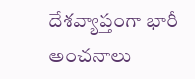దేశవ్యాప్తంగా భారీ అంచనాలు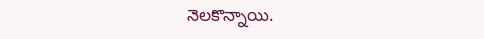నెలకొన్నాయి.